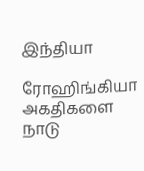இந்தியா

ரோஹிங்கியா அகதிகளை நாடு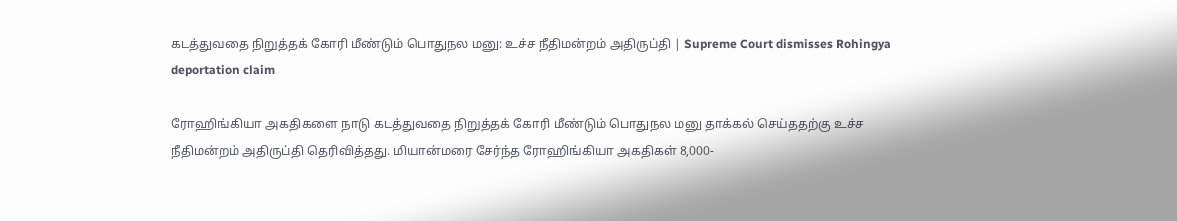கடத்துவதை நிறுத்தக் கோரி மீண்டும் பொதுநல மனு: உச்ச நீதிமன்றம் அதிருப்தி | Supreme Court dismisses Rohingya deportation claim

ரோஹிங்கியா அகதிகளை நாடு கடத்துவதை நிறுத்தக் கோரி மீண்டும் பொதுநல மனு தாக்கல் செய்ததற்கு உச்ச நீதிமன்றம் அதிருப்தி தெரிவித்தது. மியான்மரை சேர்ந்த ரோஹிங்கியா அகதிகள் 8,000-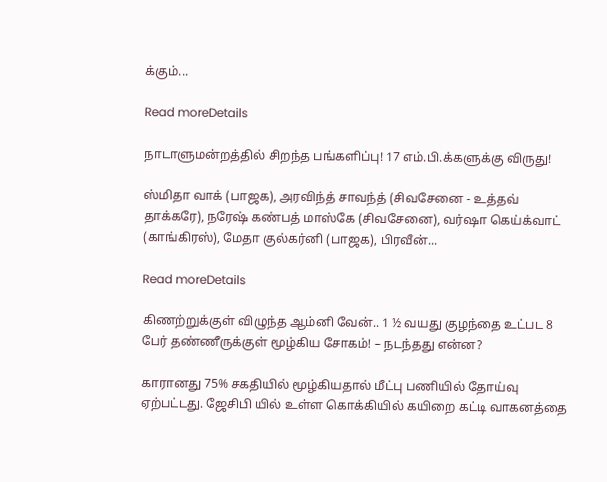க்கும்...

Read moreDetails

நாடாளுமன்றத்தில் சிறந்த பங்களிப்பு! 17 எம்.பி.க்களுக்கு விருது!

ஸ்மிதா வாக் (பாஜக), அரவிந்த் சாவந்த் (சிவசேனை - உத்தவ் தாக்கரே), நரேஷ் கண்பத் மாஸ்கே (சிவசேனை), வர்ஷா கெய்க்வாட் (காங்கிரஸ்), மேதா குல்கர்னி (பாஜக), பிரவீன்...

Read moreDetails

கிணற்றுக்குள் விழுந்த ஆம்னி வேன்.. 1 ½ வயது குழந்தை உட்பட 8 பேர் தண்ணீருக்குள் மூழ்கிய சோகம்! – நடந்தது என்ன?

காரானது 75% சகதியில் மூழ்கியதால் மீட்பு பணியில் தோய்வு ஏற்பட்டது. ஜேசிபி யில் உள்ள கொக்கியில் கயிறை கட்டி வாகனத்தை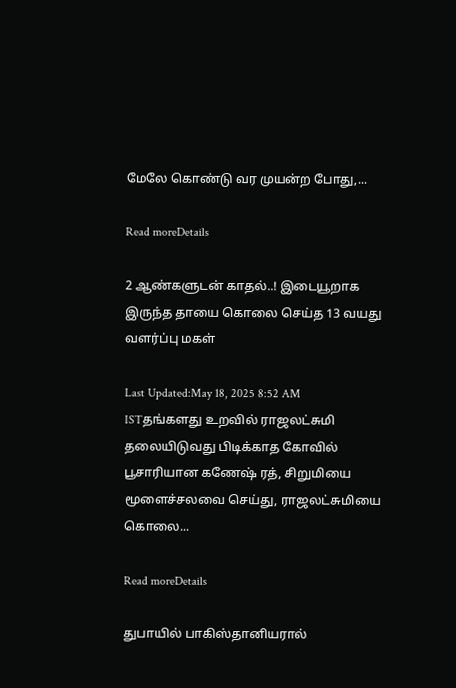மேலே கொண்டு வர முயன்ற போது,...

Read moreDetails

2 ஆண்களுடன் காதல்..! இடையூறாக இருந்த தாயை கொலை செய்த 13 வயது வளர்ப்பு மகள்

Last Updated:May 18, 2025 8:52 AM ISTதங்களது உறவில் ராஜலட்சுமி தலையிடுவது பிடிக்காத கோவில் பூசாரியான கணேஷ் ரத், சிறுமியை மூளைச்சலவை செய்து, ராஜலட்சுமியை கொலை...

Read moreDetails

துபாயில் பாகிஸ்தானியரால்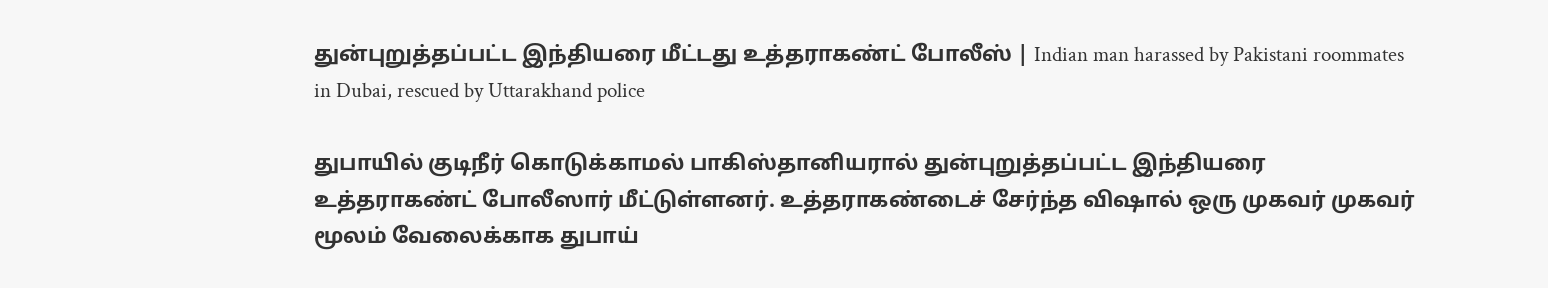துன்புறுத்தப்பட்ட இந்தியரை மீட்டது உத்தராகண்ட் போலீஸ் | Indian man harassed by Pakistani roommates in Dubai, rescued by Uttarakhand police

துபாயில் குடிநீர் கொடுக்காமல் பாகிஸ்தானியரால் துன்புறுத்தப்பட்ட இந்தியரை உத்தராகண்ட் போலீஸார் மீட்டுள்ளனர். உத்தராகண்டைச் சேர்ந்த விஷால் ஒரு முகவர் முகவர் மூலம் வேலைக்காக துபாய்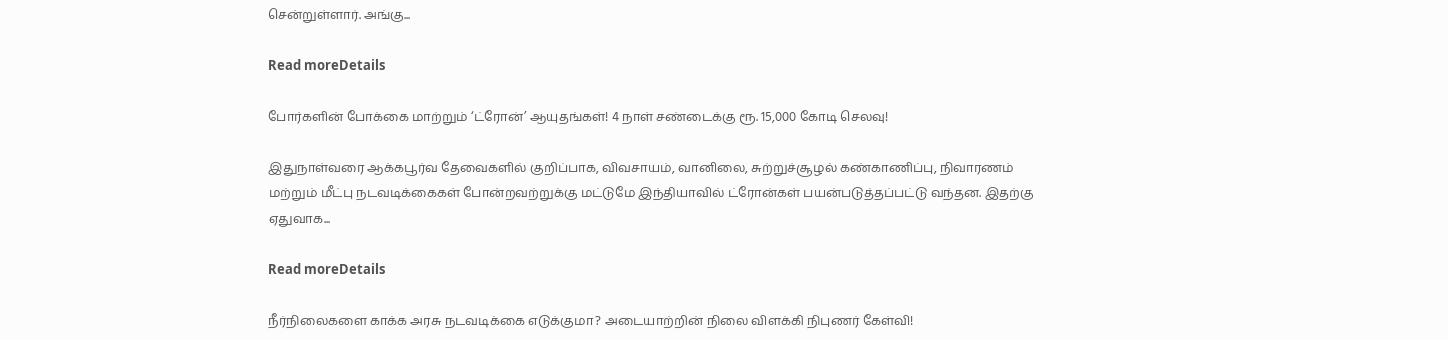சென்றுள்ளார். அங்கு...

Read moreDetails

போர்களின் போக்கை மாற்றும் ‘ட்ரோன்’ ஆயுதங்கள்! 4 நாள் சண்டைக்கு ரூ. 15,000 கோடி செலவு!

இதுநாள்வரை ஆக்கபூர்வ தேவைகளில் குறிப்பாக, விவசாயம், வானிலை, சுற்றுச்சூழல் கண்காணிப்பு, நிவாரணம் மற்றும் மீட்பு நடவடிக்கைகள் போன்றவற்றுக்கு மட்டுமே இந்தியாவில் ட்ரோன்கள் பயன்படுத்தப்பட்டு வந்தன. இதற்கு ஏதுவாக...

Read moreDetails

நீர்நிலைகளை காக்க அரசு நடவடிக்கை எடுக்குமா? அடையாற்றின் நிலை விளக்கி நிபுணர் கேள்வி!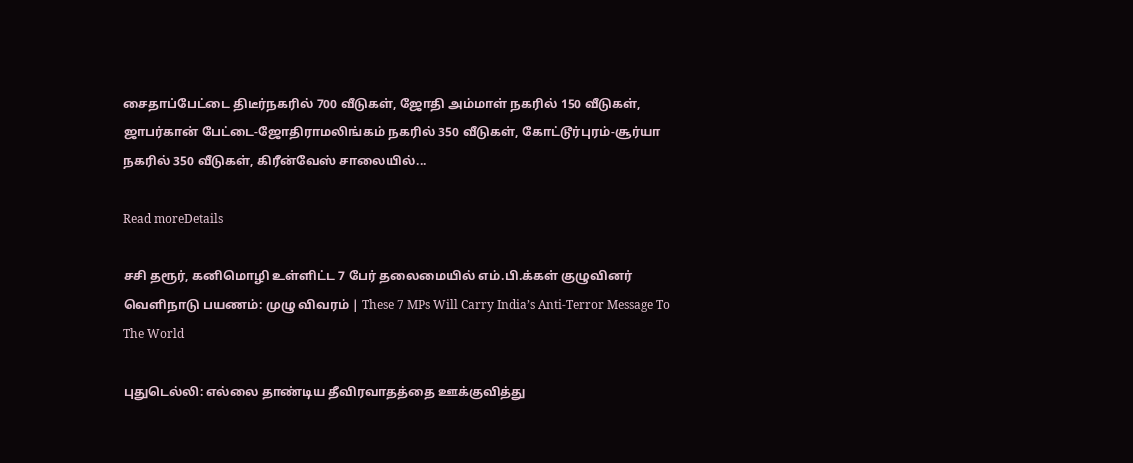சைதாப்பேட்டை திடீர்நகரில் 700 வீடுகள், ஜோதி அம்மாள் நகரில் 150 வீடுகள், ஜாபர்கான் பேட்டை-ஜோதிராமலிங்கம் நகரில் 350 வீடுகள், கோட்டூர்புரம்-சூர்யா நகரில் 350 வீடுகள், கிரீன்வேஸ் சாலையில்...

Read moreDetails

சசி தரூர், கனிமொழி உள்ளிட்ட 7 பேர் தலைமையில் எம்.பி.க்கள் குழுவினர் வெளிநாடு பயணம்: முழு விவரம் | These 7 MPs Will Carry India’s Anti-Terror Message To The World

புதுடெல்லி: எல்லை தாண்டிய தீவிரவாதத்தை ஊக்குவித்து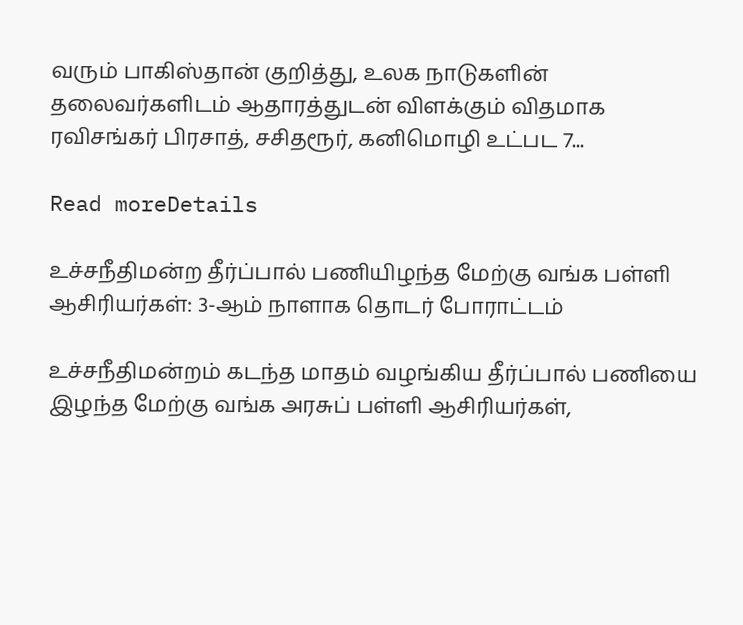வரும் பாகிஸ்தான் குறித்து, உலக நாடுகளின் தலைவர்களிடம் ஆதாரத்துடன் விளக்கும் விதமாக ரவிசங்கர் பிரசாத், சசிதரூர், கனிமொழி உட்பட 7...

Read moreDetails

உச்சநீதிமன்ற தீர்ப்பால் பணியிழந்த மேற்கு வங்க பள்ளி ஆசிரியர்கள்: 3-ஆம் நாளாக தொடர் போராட்டம்

உச்சநீதிமன்றம் கடந்த மாதம் வழங்கிய தீர்ப்பால் பணியை இழந்த மேற்கு வங்க அரசுப் பள்ளி ஆசிரியர்கள்,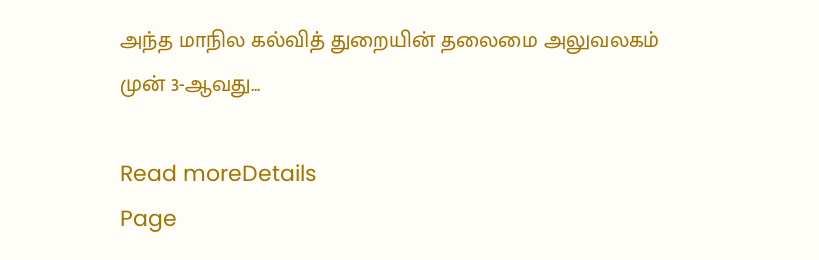அந்த மாநில கல்வித் துறையின் தலைமை அலுவலகம் முன் 3-ஆவது...

Read moreDetails
Page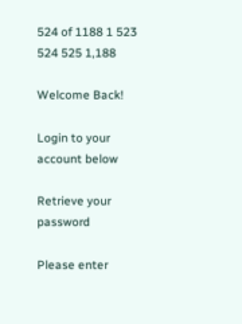524 of 1188 1 523 524 525 1,188

Welcome Back!

Login to your account below

Retrieve your password

Please enter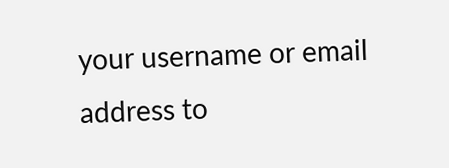your username or email address to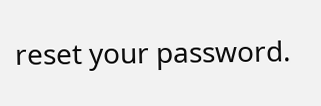reset your password.